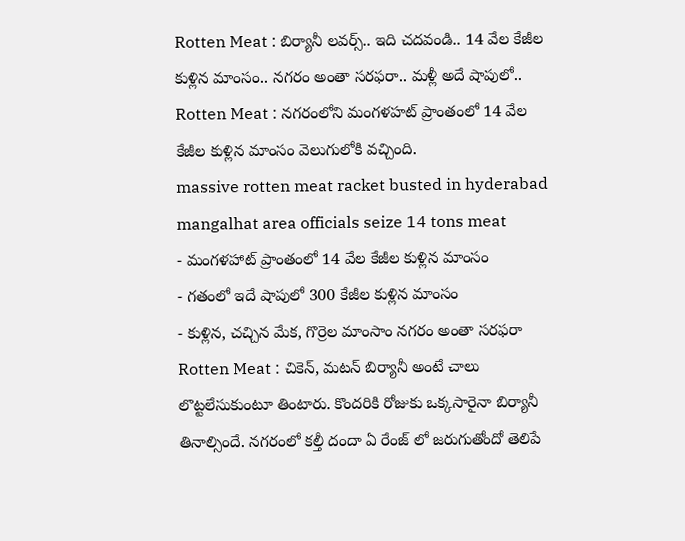Rotten Meat : బిర్యానీ లవర్స్.. ఇది చదవండి.. 14 వేల కేజీల కుళ్లిన మాంసం.. నగరం అంతా సరఫరా.. మళ్లీ అదే షాపులో..
Rotten Meat : నగరంలోని మంగళహట్ ప్రాంతంలో 14 వేల కేజీల కుళ్లిన మాంసం వెలుగులోకి వచ్చింది.
massive rotten meat racket busted in hyderabad mangalhat area officials seize 14 tons meat
- మంగళహాట్ ప్రాంతంలో 14 వేల కేజీల కుళ్లిన మాంసం
- గతంలో ఇదే షాపులో 300 కేజీల కుళ్లిన మాంసం
- కుళ్లిన, చచ్చిన మేక, గొర్రెల మాంసాం నగరం అంతా సరఫరా
Rotten Meat : చికెన్, మటన్ బిర్యానీ అంటే చాలు లొట్టలేసుకుంటూ తింటారు. కొందరికి రోజుకు ఒక్కసారైనా బిర్యానీ తినాల్సిందే. నగరంలో కల్తీ దందా ఏ రేంజ్ లో జరుగుతోందో తెలిపే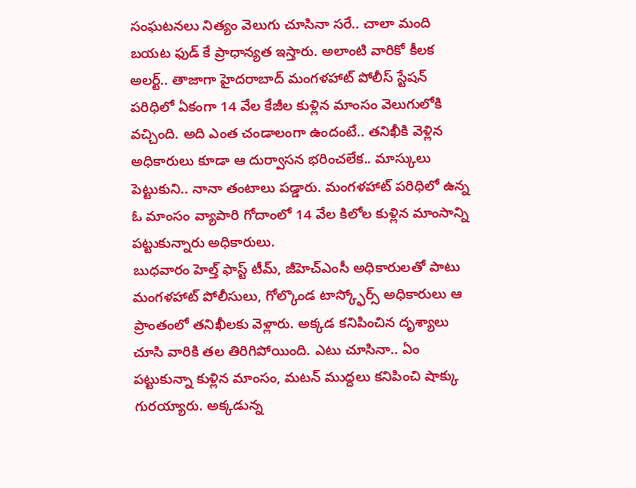సంఘటనలు నిత్యం వెలుగు చూసినా సరే.. చాలా మంది బయట ఫుడ్ కే ప్రాధాన్యత ఇస్తారు. అలాంటి వారికో కీలక అలర్ట్.. తాజాగా హైదరాబాద్ మంగళహాట్ పోలీస్ స్టేషన్ పరిధిలో ఏకంగా 14 వేల కేజీల కుళ్లిన మాంసం వెలుగులోకి వచ్చింది. అది ఎంత చండాలంగా ఉందంటే.. తనిఖీకి వెళ్లిన అధికారులు కూడా ఆ దుర్వాసన భరించలేక.. మాస్కులు పెట్టుకుని.. నానా తంటాలు పడ్డారు. మంగళహాట్ పరిధిలో ఉన్న ఓ మాంసం వ్యాపారి గోదాంలో 14 వేల కిలోల కుళ్లిన మాంసాన్ని పట్టుకున్నారు అధికారులు.
బుధవారం హెల్త్ ఫాస్ట్ టీమ్, జీహెచ్ఎంసీ అధికారులతో పాటు మంగళహాట్ పోలీసులు, గోల్కొండ టాస్క్ఫోర్స్ అధికారులు ఆ ప్రాంతంలో తనిఖీలకు వెళ్లారు. అక్కడ కనిపించిన దృశ్యాలు చూసి వారికి తల తిరిగిపోయింది. ఎటు చూసినా.. ఏం పట్టుకున్నా కుళ్లిన మాంసం, మటన్ ముద్దలు కనిపించి షాక్కు గురయ్యారు. అక్కడున్న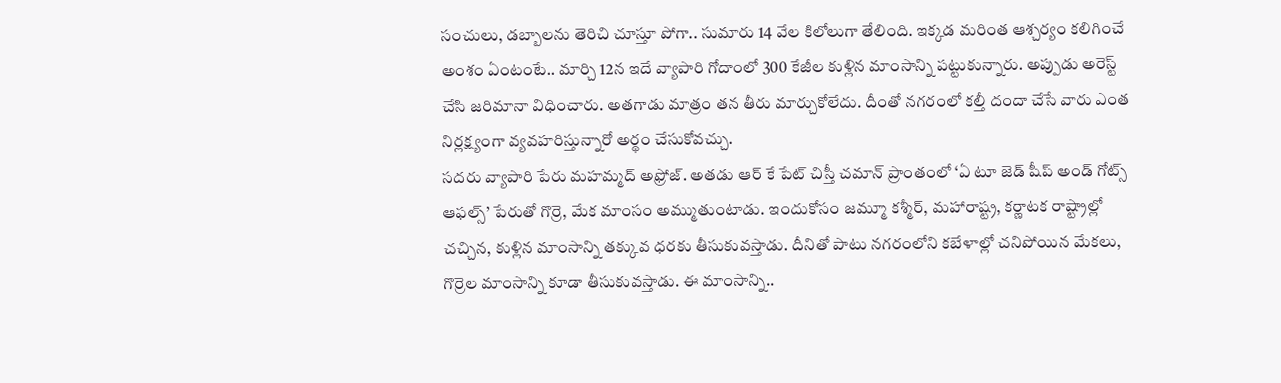సంచులు, డబ్బాలను తెరిచి చూస్తూ పోగా.. సుమారు 14 వేల కిలోలుగా తేలింది. ఇక్కడ మరింత ఆశ్చర్యం కలిగించే అంశం ఏంటంటే.. మార్చి 12న ఇదే వ్యాపారి గోదాంలో 300 కేజీల కుళ్లిన మాంసాన్ని పట్టుకున్నారు. అప్పుడు అరెస్ట్ చేసి జరిమానా విధించారు. అతగాడు మాత్రం తన తీరు మార్చుకోలేదు. దీంతో నగరంలో కల్తీ దందా చేసే వారు ఎంత నిర్లక్ష్యంగా వ్యవహరిస్తున్నారో అర్థం చేసుకోవచ్చు.
సదరు వ్యాపారి పేరు మహమ్మద్ అఫ్రోజ్. అతడు ఆర్ కే పేట్ చిస్తీ చమాన్ ప్రాంతంలో ‘ఏ టూ జెడ్ షీప్ అండ్ గోట్స్ ఆఫల్స్’ పేరుతో గొర్రె, మేక మాంసం అమ్ముతుంటాడు. ఇందుకోసం జమ్మూ కశ్మీర్, మహారాష్ట్ర, కర్ణాటక రాష్ట్రాల్లో చచ్చిన, కుళ్లిన మాంసాన్ని తక్కువ ధరకు తీసుకువస్తాడు. దీనితో పాటు నగరంలోని కబేళాల్లో చనిపోయిన మేకలు, గొర్రెల మాంసాన్ని కూడా తీసుకువస్తాడు. ఈ మాంసాన్ని..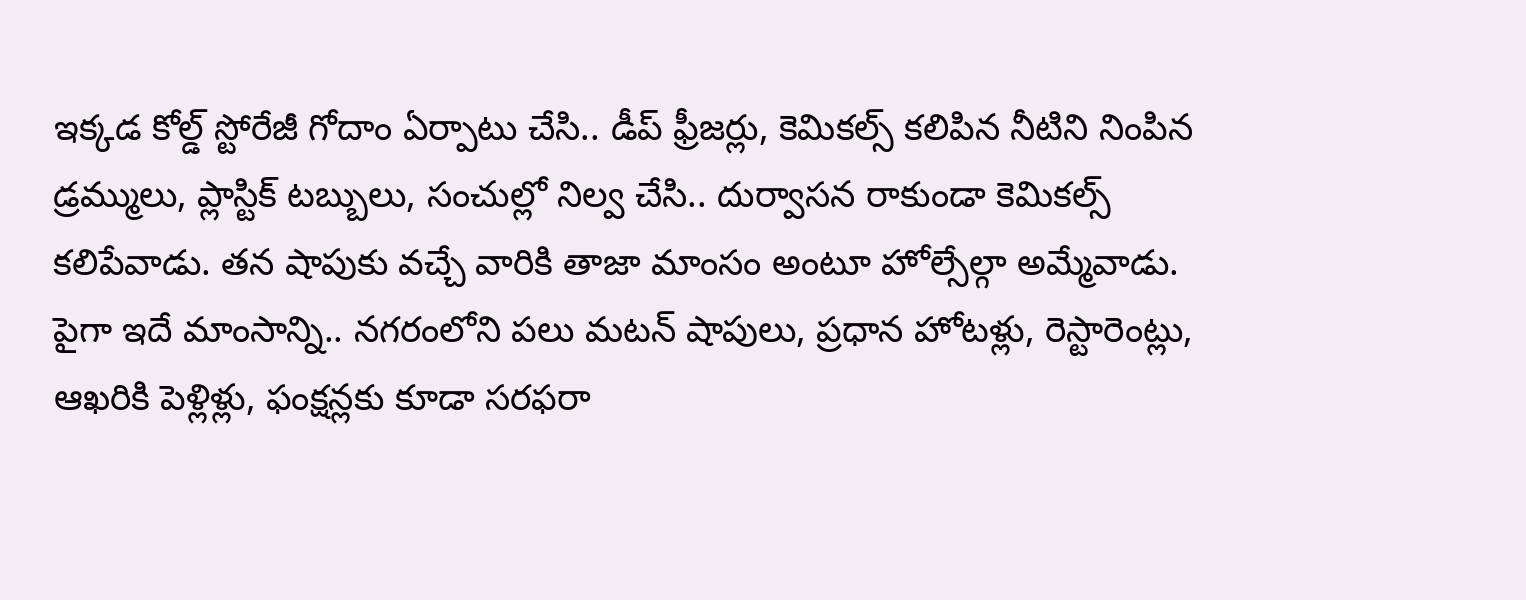ఇక్కడ కోల్డ్ స్టోరేజీ గోదాం ఏర్పాటు చేసి.. డీప్ ఫ్రీజర్లు, కెమికల్స్ కలిపిన నీటిని నింపిన డ్రమ్ములు, ప్లాస్టిక్ టబ్బులు, సంచుల్లో నిల్వ చేసి.. దుర్వాసన రాకుండా కెమికల్స్ కలిపేవాడు. తన షాపుకు వచ్చే వారికి తాజా మాంసం అంటూ హోల్సేల్గా అమ్మేవాడు. పైగా ఇదే మాంసాన్ని.. నగరంలోని పలు మటన్ షాపులు, ప్రధాన హోటళ్లు, రెస్టారెంట్లు, ఆఖరికి పెళ్లిళ్లు, ఫంక్షన్లకు కూడా సరఫరా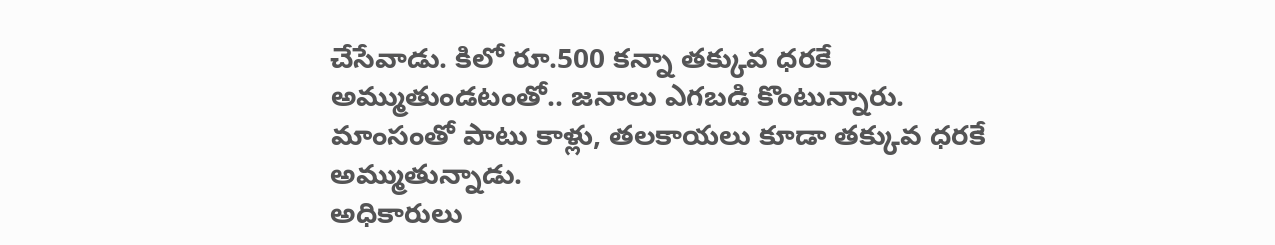చేసేవాడు. కిలో రూ.500 కన్నా తక్కువ ధరకే అమ్ముతుండటంతో.. జనాలు ఎగబడి కొంటున్నారు. మాంసంతో పాటు కాళ్లు, తలకాయలు కూడా తక్కువ ధరకే అమ్ముతున్నాడు.
అధికారులు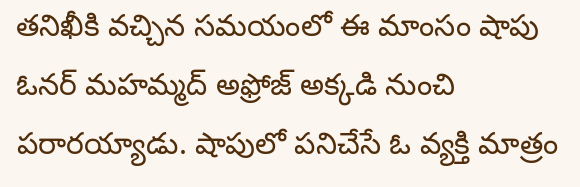తనిఖీకి వచ్చిన సమయంలో ఈ మాంసం షాపు ఓనర్ మహమ్మద్ అఫ్రోజ్ అక్కడి నుంచి పరారయ్యాడు. షాపులో పనిచేసే ఓ వ్యక్తి మాత్రం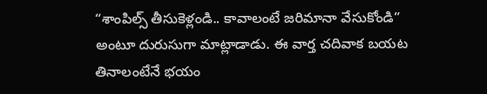“శాంపిల్స్ తీసుకెళ్లండి.. కావాలంటే జరిమానా వేసుకోండి” అంటూ దురుసుగా మాట్లాడాడు. ఈ వార్త చదివాక బయట తినాలంటేనే భయం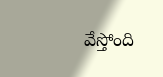వేస్తోంది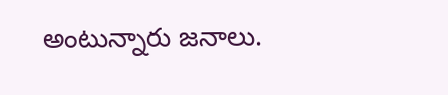అంటున్నారు జనాలు.